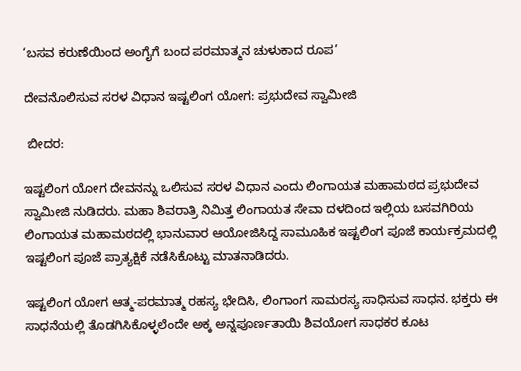‘ಬಸವ ಕರುಣೆಯಿಂದ ಅಂಗೈಗೆ ಬಂದ ಪರಮಾತ್ಮನ ಚುಳುಕಾದ ರೂಪ’

ದೇವನೊಲಿಸುವ ಸರಳ ವಿಧಾನ ಇಷ್ಟಲಿಂಗ ಯೋಗ: ಪ್ರಭುದೇವ ಸ್ವಾಮೀಜಿ

 ಬೀದರ:

ಇಷ್ಟಲಿಂಗ ಯೋಗ ದೇವನನ್ನು ಒಲಿಸುವ ಸರಳ ವಿಧಾನ ಎಂದು ಲಿಂಗಾಯತ ಮಹಾಮಠದ ಪ್ರಭುದೇವ ಸ್ವಾಮೀಜಿ ನುಡಿದರು. ಮಹಾ ಶಿವರಾತ್ರಿ ನಿಮಿತ್ತ ಲಿಂಗಾಯತ ಸೇವಾ ದಳದಿಂದ ಇಲ್ಲಿಯ ಬಸವಗಿರಿಯ ಲಿಂಗಾಯತ ಮಹಾಮಠದಲ್ಲಿ ಭಾನುವಾರ ಆಯೋಜಿಸಿದ್ದ ಸಾಮೂಹಿಕ ಇಷ್ಟಲಿಂಗ ಪೂಜೆ ಕಾರ್ಯಕ್ರಮದಲ್ಲಿ ಇಷ್ಟಲಿಂಗ ಪೂಜೆ ಪ್ರಾತ್ಯಕ್ಷಿಕೆ ನಡೆಸಿಕೊಟ್ಟು ಮಾತನಾಡಿದರು.

ಇಷ್ಟಲಿಂಗ ಯೋಗ ಆತ್ಮ-ಪರಮಾತ್ಮ ರಹಸ್ಯ ಭೇದಿಸಿ, ಲಿಂಗಾಂಗ ಸಾಮರಸ್ಯ ಸಾಧಿಸುವ ಸಾಧನ. ಭಕ್ತರು ಈ ಸಾಧನೆಯಲ್ಲಿ ತೊಡಗಿಸಿಕೊಳ್ಳಲೆಂದೇ ಅಕ್ಕ ಅನ್ನಪೂರ್ಣತಾಯಿ ಶಿವಯೋಗ ಸಾಧಕರ ಕೂಟ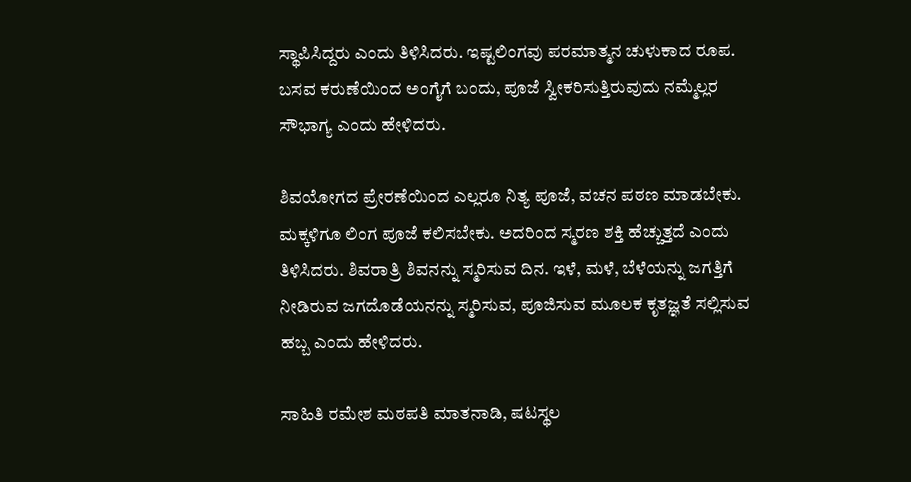ಸ್ಥಾಪಿಸಿದ್ದರು ಎಂದು ತಿಳಿಸಿದರು. ಇಷ್ಟಲಿಂಗವು ಪರಮಾತ್ಮನ ಚುಳುಕಾದ ರೂಪ. ಬಸವ ಕರುಣೆಯಿಂದ ಅಂಗೈಗೆ ಬಂದು, ಪೂಜೆ ಸ್ವೀಕರಿಸುತ್ತಿರುವುದು ನಮ್ಮೆಲ್ಲರ ಸೌಭಾಗ್ಯ ಎಂದು ಹೇಳಿದರು.

ಶಿವಯೋಗದ ಪ್ರೇರಣೆಯಿಂದ ಎಲ್ಲರೂ ನಿತ್ಯ ಪೂಜೆ, ವಚನ ಪಠಣ ಮಾಡಬೇಕು. ಮಕ್ಕಳಿಗೂ ಲಿಂಗ ಪೂಜೆ ಕಲಿಸಬೇಕು. ಅದರಿಂದ ಸ್ಮರಣ ಶಕ್ತಿ ಹೆಚ್ಚುತ್ತದೆ ಎಂದು ತಿಳಿಸಿದರು. ಶಿವರಾತ್ರಿ ಶಿವನನ್ನು ಸ್ಮರಿಸುವ ದಿನ. ಇಳೆ, ಮಳೆ, ಬೆಳೆಯನ್ನು ಜಗತ್ತಿಗೆ ನೀಡಿರುವ ಜಗದೊಡೆಯನನ್ನು ಸ್ಮರಿಸುವ, ಪೂಜಿಸುವ ಮೂಲಕ ಕೃತಜ್ಞತೆ ಸಲ್ಲಿಸುವ ಹಬ್ಬ ಎಂದು ಹೇಳಿದರು.

ಸಾಹಿತಿ ರಮೇಶ ಮಠಪತಿ ಮಾತನಾಡಿ, ಷಟಸ್ಥಲ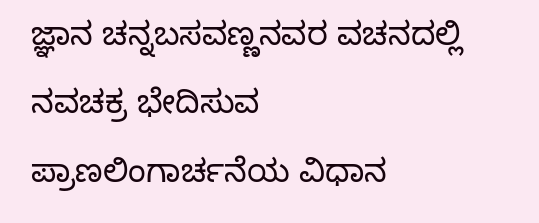ಜ್ಞಾನ ಚನ್ನಬಸವಣ್ಣನವರ ವಚನದಲ್ಲಿ ನವಚಕ್ರ ಭೇದಿಸುವ ಪ್ರಾಣಲಿಂಗಾರ್ಚನೆಯ ವಿಧಾನ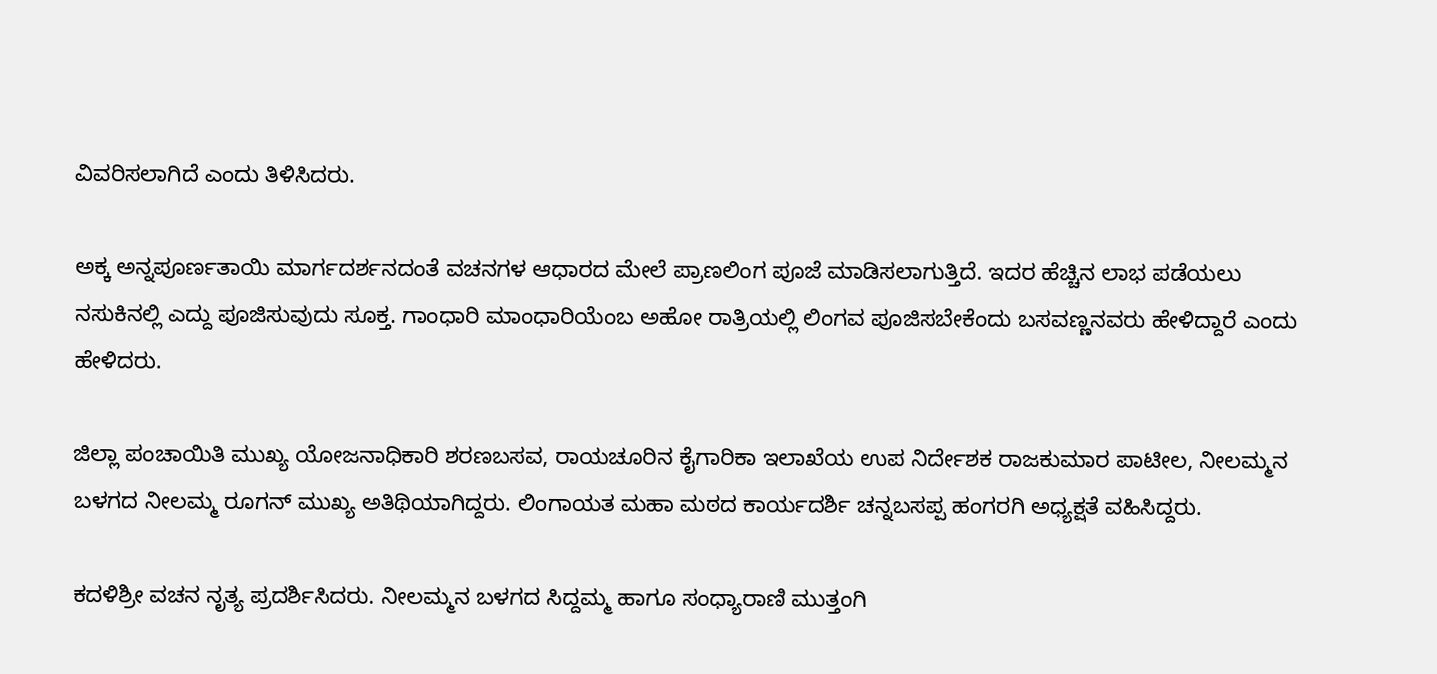ವಿವರಿಸಲಾಗಿದೆ ಎಂದು ತಿಳಿಸಿದರು.

ಅಕ್ಕ ಅನ್ನಪೂರ್ಣತಾಯಿ ಮಾರ್ಗದರ್ಶನದಂತೆ ವಚನಗಳ ಆಧಾರದ ಮೇಲೆ ಪ್ರಾಣಲಿಂಗ ಪೂಜೆ ಮಾಡಿಸಲಾಗುತ್ತಿದೆ. ಇದರ ಹೆಚ್ಚಿನ ಲಾಭ ಪಡೆಯಲು ನಸುಕಿನಲ್ಲಿ ಎದ್ದು ಪೂಜಿಸುವುದು ಸೂಕ್ತ. ಗಾಂಧಾರಿ ಮಾಂಧಾರಿಯೆಂಬ ಅಹೋ ರಾತ್ರಿಯಲ್ಲಿ ಲಿಂಗವ ಪೂಜಿಸಬೇಕೆಂದು ಬಸವಣ್ಣನವರು ಹೇಳಿದ್ದಾರೆ ಎಂದು ಹೇಳಿದರು.

ಜಿಲ್ಲಾ ಪಂಚಾಯಿತಿ ಮುಖ್ಯ ಯೋಜನಾಧಿಕಾರಿ ಶರಣಬಸವ, ರಾಯಚೂರಿನ ಕೈಗಾರಿಕಾ ಇಲಾಖೆಯ ಉಪ ನಿರ್ದೇಶಕ ರಾಜಕುಮಾರ ಪಾಟೀಲ, ನೀಲಮ್ಮನ ಬಳಗದ ನೀಲಮ್ಮ ರೂಗನ್ ಮುಖ್ಯ ಅತಿಥಿಯಾಗಿದ್ದರು. ಲಿಂಗಾಯತ ಮಹಾ ಮಠದ ಕಾರ್ಯದರ್ಶಿ ಚನ್ನಬಸಪ್ಪ ಹಂಗರಗಿ ಅಧ್ಯಕ್ಷತೆ ವಹಿಸಿದ್ದರು.

ಕದಳಿಶ್ರೀ ವಚನ ನೃತ್ಯ ಪ್ರದರ್ಶಿಸಿದರು. ನೀಲಮ್ಮನ ಬಳಗದ ಸಿದ್ದಮ್ಮ ಹಾಗೂ ಸಂಧ್ಯಾರಾಣಿ ಮುತ್ತಂಗಿ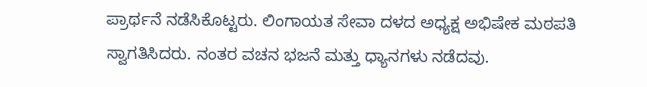ಪ್ರಾರ್ಥನೆ ನಡೆಸಿಕೊಟ್ಟರು. ಲಿಂಗಾಯತ ಸೇವಾ ದಳದ ಅಧ್ಯಕ್ಷ ಅಭಿಷೇಕ ಮಠಪತಿ ಸ್ವಾಗತಿಸಿದರು. ನಂತರ ವಚನ ಭಜನೆ ಮತ್ತು ಧ್ಯಾನಗಳು ನಡೆದವು.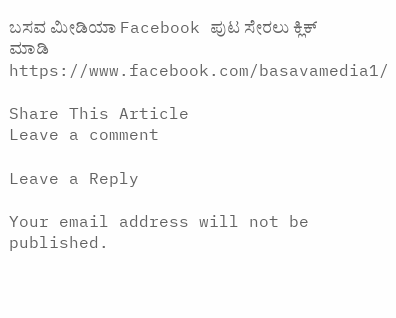ಬಸವ ಮೀಡಿಯಾ Facebook ಪುಟ ಸೇರಲು ಕ್ಲಿಕ್ ಮಾಡಿ
https://www.facebook.com/basavamedia1/

Share This Article
Leave a comment

Leave a Reply

Your email address will not be published.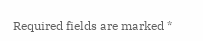Required fields are marked *